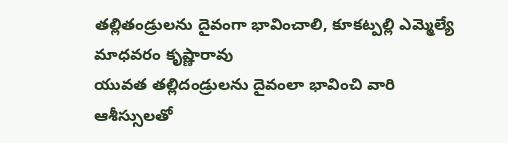తల్లితండ్రులను దైవంగా భావించాలి, కూకట్పల్లి ఎమ్మెల్యే మాధవరం కృష్ణారావు
యువత తల్లిదండ్రులను దైవంలా భావించి వారి ఆశీస్సులతో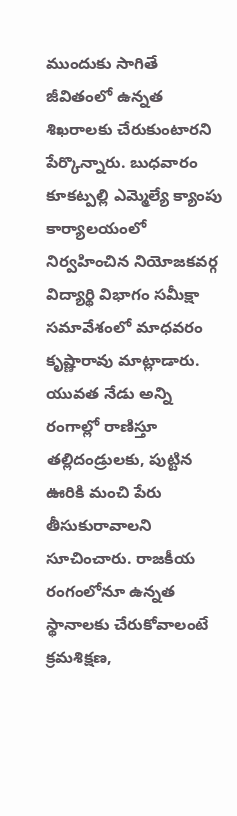ముందుకు సాగితే జీవితంలో ఉన్నత శిఖరాలకు చేరుకుంటారని పేర్కొన్నారు. బుధవారం కూకట్పల్లి ఎమ్మెల్యే క్యాంపు కార్యాలయంలో నిర్వహించిన నియోజకవర్గ విద్యార్థి విభాగం సమీక్షా సమావేశంలో మాధవరం కృష్ణారావు మాట్లాడారు.
యువత నేడు అన్ని రంగాల్లో రాణిస్తూ తల్లిదండ్రులకు, పుట్టిన ఊరికి మంచి పేరు తీసుకురావాలని సూచించారు. రాజకీయ రంగంలోనూ ఉన్నత స్థానాలకు చేరుకోవాలంటే క్రమశిక్షణ,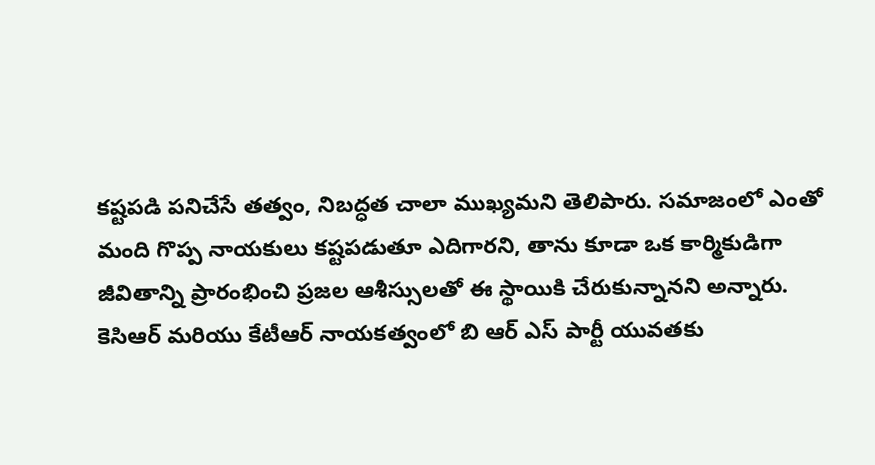కష్టపడి పనిచేసే తత్వం, నిబద్ధత చాలా ముఖ్యమని తెలిపారు. సమాజంలో ఎంతో మంది గొప్ప నాయకులు కష్టపడుతూ ఎదిగారని, తాను కూడా ఒక కార్మికుడిగా జీవితాన్ని ప్రారంభించి ప్రజల ఆశీస్సులతో ఈ స్థాయికి చేరుకున్నానని అన్నారు.
కెసిఆర్ మరియు కేటీఆర్ నాయకత్వంలో బి ఆర్ ఎస్ పార్టీ యువతకు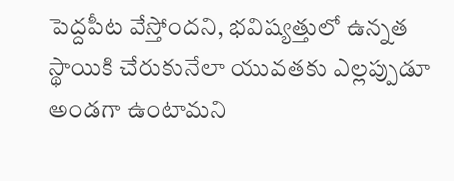పెద్దపీట వేస్తోందని, భవిష్యత్తులో ఉన్నత స్థాయికి చేరుకునేలా యువతకు ఎల్లప్పుడూ అండగా ఉంటామని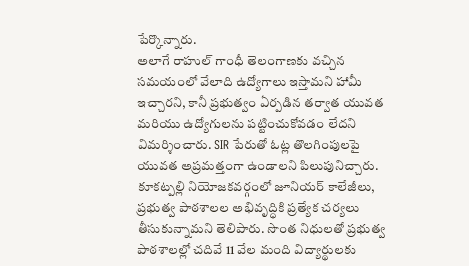పేర్కొన్నారు.
అలాగే రాహుల్ గాంధీ తెలంగాణకు వచ్చిన సమయంలో వేలాది ఉద్యోగాలు ఇస్తామని హామీ ఇచ్చారని, కానీ ప్రభుత్వం ఏర్పడిన తర్వాత యువత మరియు ఉద్యోగులను పట్టించుకోవడం లేదని విమర్శించారు. SIR పేరుతో ఓట్ల తొలగింపులపై యువత అప్రమత్తంగా ఉండాలని పిలుపునిచ్చారు.
కూకట్పల్లి నియోజకవర్గంలో జూనియర్ కాలేజీలు, ప్రభుత్వ పాఠశాలల అభివృద్ధికి ప్రత్యేక చర్యలు తీసుకున్నామని తెలిపారు. సొంత నిధులతో ప్రభుత్వ పాఠశాలల్లో చదివే 11 వేల మంది విద్యార్థులకు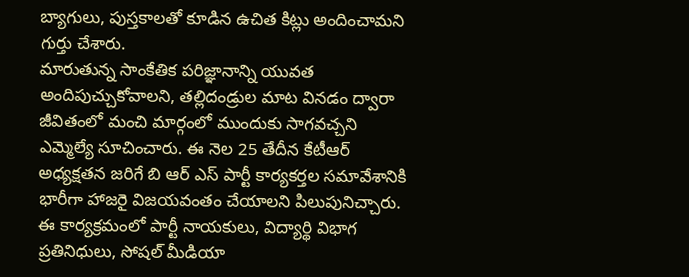బ్యాగులు, పుస్తకాలతో కూడిన ఉచిత కిట్లు అందించామని గుర్తు చేశారు.
మారుతున్న సాంకేతిక పరిజ్ఞానాన్ని యువత అందిపుచ్చుకోవాలని, తల్లిదండ్రుల మాట వినడం ద్వారా జీవితంలో మంచి మార్గంలో ముందుకు సాగవచ్చని ఎమ్మెల్యే సూచించారు. ఈ నెల 25 తేదీన కేటీఆర్ అధ్యక్షతన జరిగే బి ఆర్ ఎస్ పార్టీ కార్యకర్తల సమావేశానికి భారీగా హాజరై విజయవంతం చేయాలని పిలుపునిచ్చారు.
ఈ కార్యక్రమంలో పార్టీ నాయకులు, విద్యార్థి విభాగ ప్రతినిధులు, సోషల్ మీడియా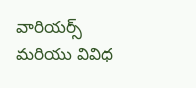వారియర్స్ మరియు వివిధ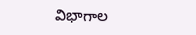విభాగాల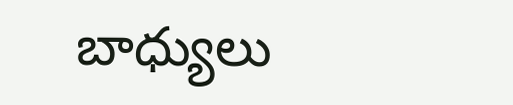బాధ్యులు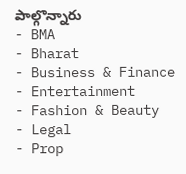పాల్గొన్నారు
- BMA
- Bharat
- Business & Finance
- Entertainment
- Fashion & Beauty
- Legal
- Prop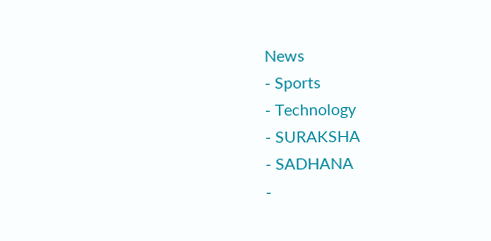News
- Sports
- Technology
- SURAKSHA
- SADHANA
-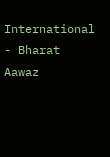International
- Bharat Aawaz